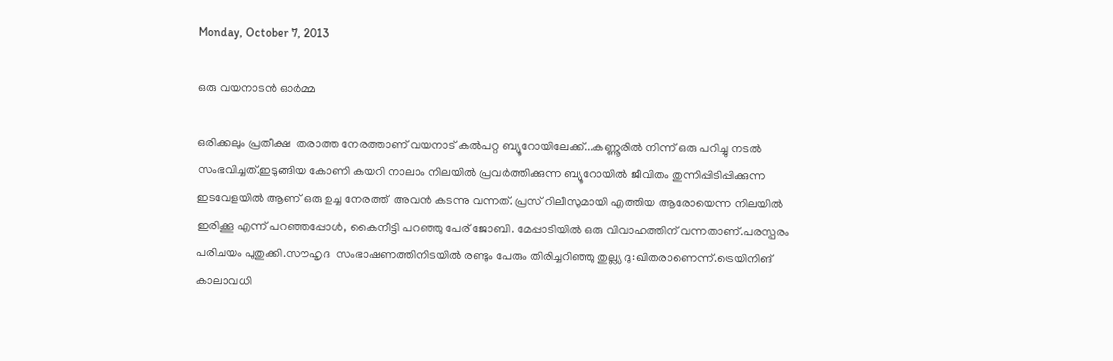Monday, October 7, 2013

ഒരു വയനാടന്‍ ഓര്‍മ്മ

ഒരിക്കലും പ്രതീക്ഷ  തരാത്ത നേരത്താണ് വയനാട് കല്‍പറ്റ ബ്യൂറോയിലേക്ക്...കണ്ണൂരില്‍ നിന്ന് ഒരു പറിച്ചു നടല്‍ സംഭവിച്ചത്.ഇടുങ്ങിയ കോണി കയറി നാലാം നിലയില്‍ പ്രവര്‍ത്തിക്കുന്ന ബ്യൂറോയില്‍ ജീവിതം തുന്നിപ്പിടിപ്പിക്കുന്ന ഇടവേളയില്‍ ആണ് ഒരു ഉച്ച നേരത്ത്  അവന്‍ കടന്നു വന്നത്. പ്രസ് റിലീസുമായി എത്തിയ ആരോയെന്ന നിലയില്‍ ഇരിക്കൂ എന്ന് പറഞ്ഞപ്പോള്‍, കൈനീട്ടി പറഞ്ഞു പേര് ജോബി. മേപ്പാടിയില്‍ ഒരു വിവാഹത്തിന് വന്നതാണ്.പരസ്പരം പരിചയം പുതുക്കി.സൗഹൃദ  സംഭാഷണത്തിനിടയില്‍ രണ്ടും പേരും തിരിച്ചറിഞ്ഞു തുല്ല്യ ദു:ഖിതരാണെന്ന്.ട്രെയിനിങ് കാലാവധി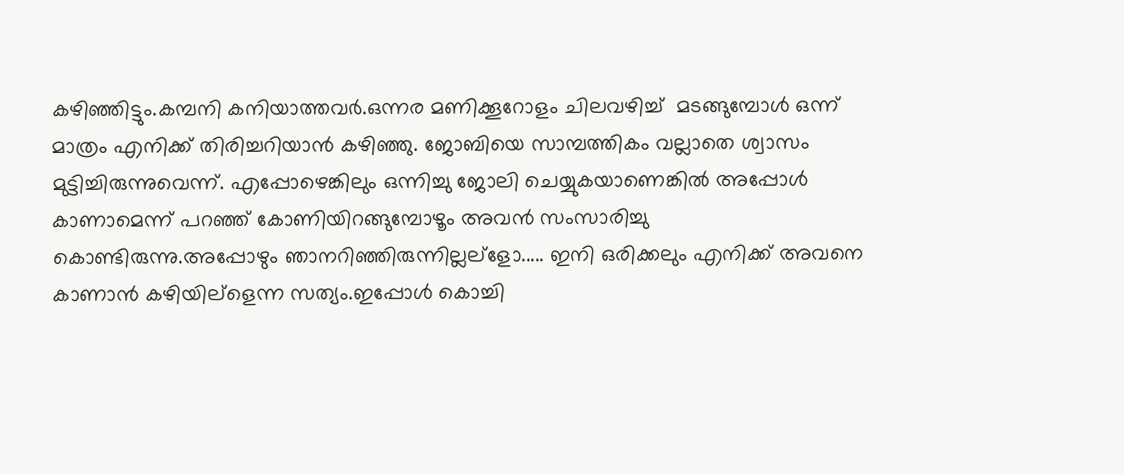കഴിഞ്ഞിട്ടും.കമ്പനി കനിയാത്തവര്‍.ഒന്നര മണിക്കൂറോളം ചിലവഴിച്ച്  മടങ്ങുമ്പോള്‍ ഒന്ന് മാത്രം എനിക്ക് തിരിച്ചറിയാന്‍ കഴിഞ്ഞു. ജോബിയെ സാമ്പത്തികം വല്ലാതെ ശ്വാസം മുട്ടിച്ചിരുന്നുവെന്ന്. എപ്പോഴെങ്കിലും ഒന്നിച്ചു ജോലി ചെയ്യുകയാണെങ്കില്‍ അപ്പോള്‍ കാണാമെന്ന് പറഞ്ഞ് കോണിയിറങ്ങുമ്പോഴൂം അവന്‍ സംസാരിച്ചു കൊണ്ടിരുന്നു.അപ്പോഴും ഞാനറിഞ്ഞിരുന്നില്ലല്ളോ..... ഇനി ഒരിക്കലും എനിക്ക് അവനെ കാണാന്‍ കഴിയില്ളെന്ന സത്യം.ഇപ്പോള്‍ കൊച്ചി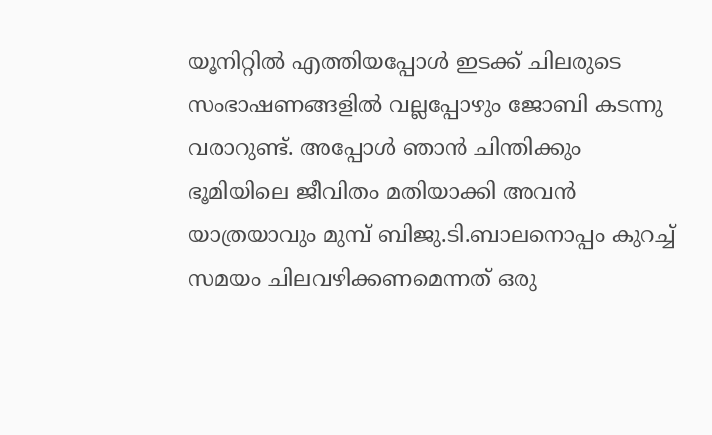യൂനിറ്റില്‍ എത്തിയപ്പോള്‍ ഇടക്ക് ചിലരുടെ സംഭാഷണങ്ങളില്‍ വല്ലപ്പോഴും ജോബി കടന്നു വരാറുണ്ട്. അപ്പോള്‍ ഞാന്‍ ചിന്തിക്കും ഭൂമിയിലെ ജീവിതം മതിയാക്കി അവന്‍ യാത്രയാവും മുമ്പ് ബിജു.ടി.ബാലനൊപ്പം കുറച്ച് സമയം ചിലവഴിക്കണമെന്നത് ഒരു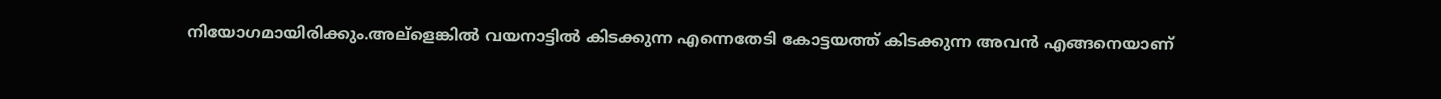നിയോഗമായിരിക്കും.അല്ളെങ്കില്‍ വയനാട്ടില്‍ കിടക്കുന്ന എന്നെതേടി കോട്ടയത്ത് കിടക്കുന്ന അവന്‍ എങ്ങനെയാണ്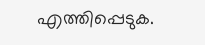എത്തിപ്പെടുക.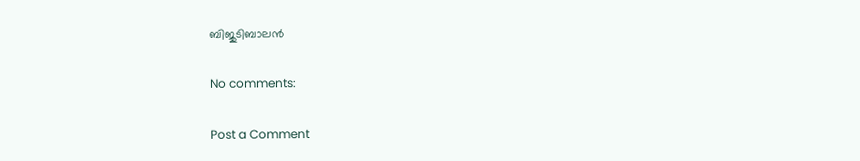ബിജുടിബാലന്‍

No comments:

Post a Comment